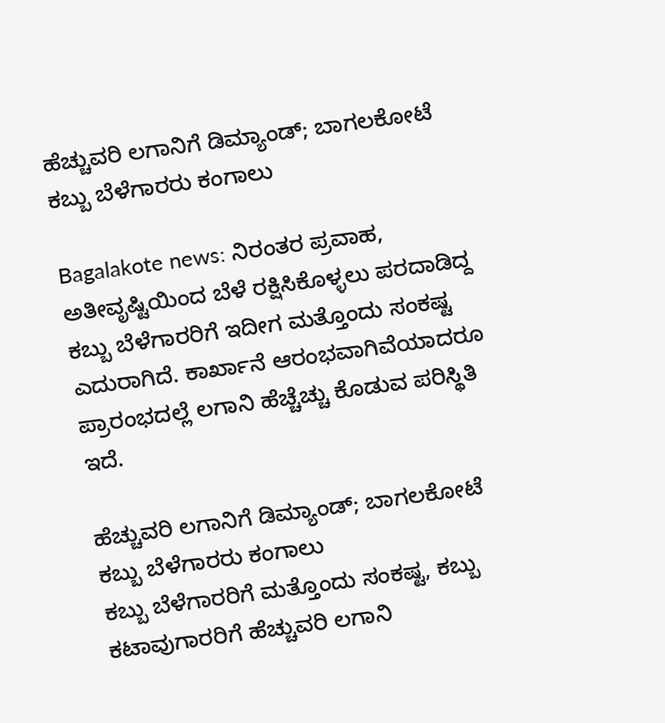ಹೆಚ್ಚುವರಿ ಲಗಾನಿಗೆ ಡಿಮ್ಯಾಂಡ್; ಬಾಗಲಕೋಟೆ ಕಬ್ಬು ಬೆಳೆಗಾರರು ಕಂಗಾಲು

Bagalakote news: ನಿರಂತರ ಪ್ರವಾಹ, ಅತೀವೃಷ್ಟಿಯಿಂದ ಬೆಳೆ ರಕ್ಷಿಸಿಕೊಳ್ಳಲು ಪರದಾಡಿದ್ದ ಕಬ್ಬು ಬೆಳೆಗಾರರಿಗೆ ಇದೀಗ ಮತ್ತೊಂದು ಸಂಕಷ್ಟ ಎದುರಾಗಿದೆ. ಕಾರ್ಖಾನೆ ಆರಂಭವಾಗಿವೆಯಾದರೂ ಪ್ರಾರಂಭದಲ್ಲೆ ಲಗಾನಿ ಹೆಚ್ಚೆಚ್ಚು ಕೊಡುವ ಪರಿಸ್ಥಿತಿ ಇದೆ.

ಹೆಚ್ಚುವರಿ ಲಗಾನಿಗೆ ಡಿಮ್ಯಾಂಡ್; ಬಾಗಲಕೋಟೆ ಕಬ್ಬು ಬೆಳೆಗಾರರು ಕಂಗಾಲು
ಕಬ್ಬು ಬೆಳೆಗಾರರಿಗೆ ಮತ್ತೊಂದು ಸಂಕಷ್ಟ, ಕಬ್ಬು ಕಟಾವುಗಾರರಿಗೆ ಹೆಚ್ಚುವರಿ ಲಗಾನಿ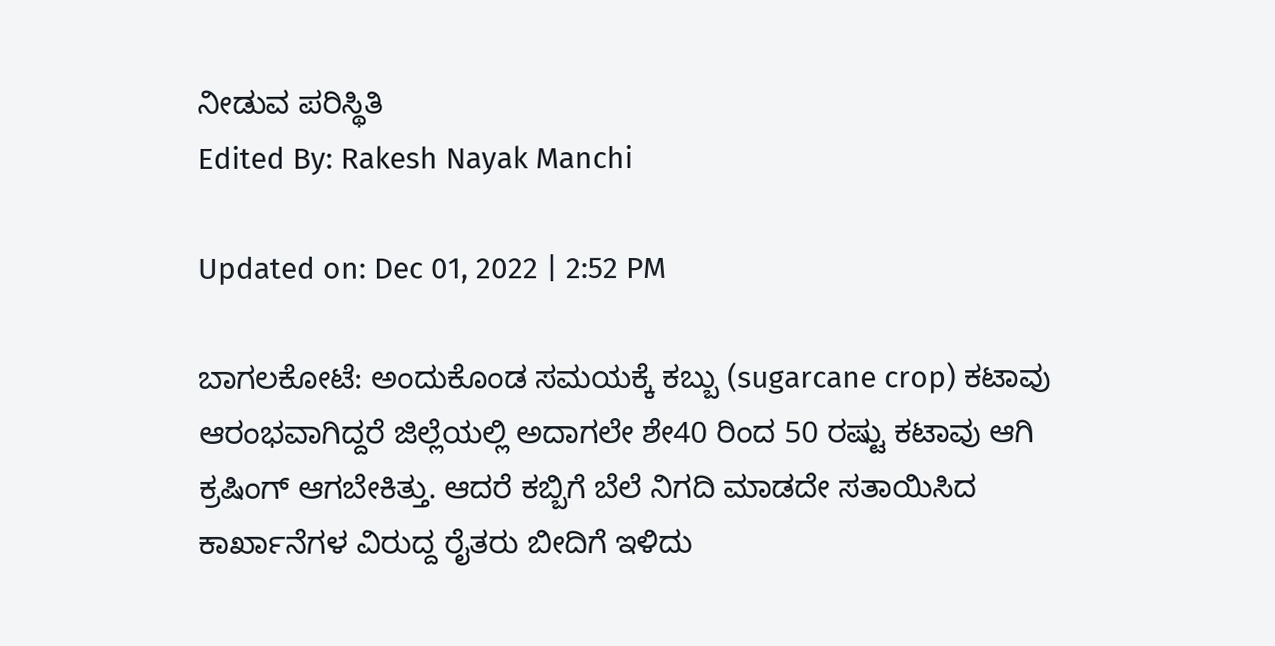ನೀಡುವ ಪರಿಸ್ಥಿತಿ
Edited By: Rakesh Nayak Manchi

Updated on: Dec 01, 2022 | 2:52 PM

ಬಾಗಲಕೋಟೆ: ಅಂದುಕೊಂಡ ಸಮಯಕ್ಕೆ ಕಬ್ಬು (sugarcane crop) ಕಟಾವು ಆರಂಭವಾಗಿದ್ದರೆ ಜಿಲ್ಲೆಯಲ್ಲಿ ಅದಾಗಲೇ ಶೇ40 ರಿಂದ 50 ರಷ್ಟು ಕಟಾವು ಆಗಿ ಕ್ರಷಿಂಗ್ ಆಗಬೇಕಿತ್ತು. ಆದರೆ ಕಬ್ಬಿಗೆ ಬೆಲೆ ನಿಗದಿ ಮಾಡದೇ ಸತಾಯಿಸಿದ ಕಾರ್ಖಾನೆಗಳ ವಿರುದ್ದ ರೈತರು ಬೀದಿಗೆ ಇಳಿದು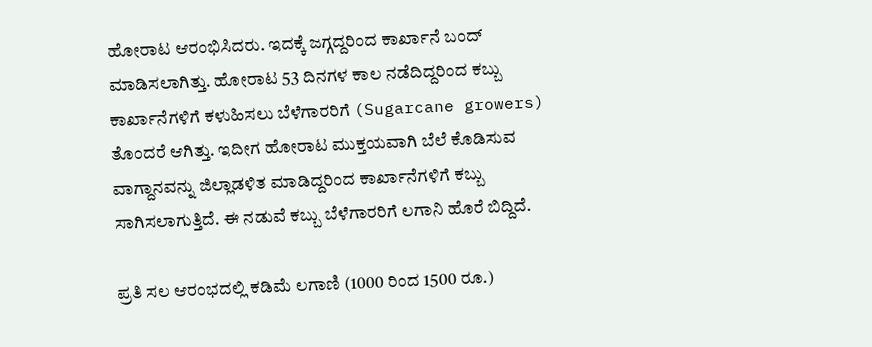ಹೋರಾಟ ಆರಂಭಿಸಿದರು. ಇದಕ್ಕೆ ಜಗ್ಗದ್ದರಿಂದ ಕಾರ್ಖಾನೆ ಬಂದ್ ಮಾಡಿಸಲಾಗಿತ್ತು. ಹೋರಾಟ 53 ದಿನಗಳ ಕಾಲ ನಡೆದಿದ್ದರಿಂದ ಕಬ್ಬು ಕಾರ್ಖಾನೆಗಳಿಗೆ ಕಳುಹಿಸಲು ಬೆಳೆಗಾರರಿಗೆ (Sugarcane growers) ತೊಂದರೆ ಆಗಿತ್ತು. ಇದೀಗ ಹೋರಾಟ ಮುಕ್ತಯವಾಗಿ ಬೆಲೆ ಕೊಡಿಸುವ ವಾಗ್ದಾನವನ್ನು ಜಿಲ್ಲಾಡಳಿತ ಮಾಡಿದ್ದರಿಂದ ಕಾರ್ಖಾನೆಗಳಿಗೆ ಕಬ್ಬು ಸಾಗಿಸಲಾಗುತ್ತಿದೆ. ಈ ನಡುವೆ ಕಬ್ಬು ಬೆಳೆಗಾರರಿಗೆ ಲಗಾನಿ ಹೊರೆ ಬಿದ್ದಿದೆ.

ಪ್ರತಿ ಸಲ ಆರಂಭದಲ್ಲಿ ಕಡಿಮೆ ಲಗಾಣಿ (1000 ರಿಂದ 1500 ರೂ.)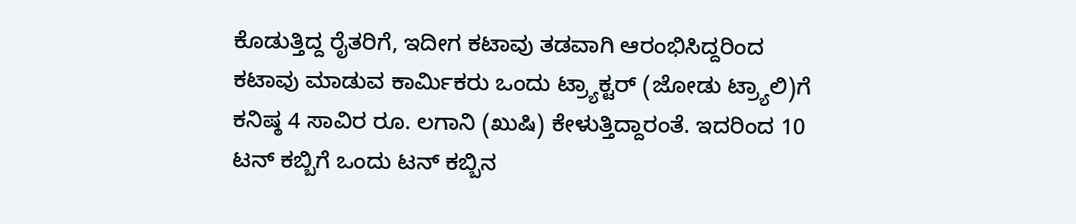ಕೊಡುತ್ತಿದ್ದ ರೈತರಿಗೆ, ಇದೀಗ ಕಟಾವು ತಡವಾಗಿ ಆರಂಭಿಸಿದ್ದರಿಂದ ಕಟಾವು ಮಾಡುವ ಕಾರ್ಮಿಕರು ಒಂದು ಟ್ರ್ಯಾಕ್ಟರ್ (ಜೋಡು ಟ್ರ್ಯಾಲಿ)ಗೆ ಕನಿಷ್ಠ 4 ಸಾವಿರ ರೂ. ಲಗಾನಿ (ಖುಷಿ) ಕೇಳುತ್ತಿದ್ದಾರಂತೆ. ಇದರಿಂದ 10 ಟನ್ ಕಬ್ಬಿಗೆ ಒಂದು ಟನ್ ಕಬ್ಬಿನ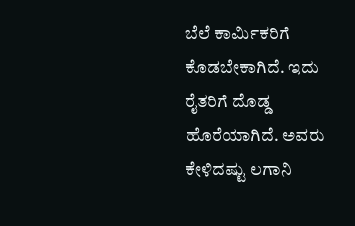ಬೆಲೆ ಕಾರ್ಮಿಕರಿಗೆ ಕೊಡಬೇಕಾಗಿದೆ. ಇದು ರೈತರಿಗೆ ದೊಡ್ಡ ಹೊರೆಯಾಗಿದೆ. ಅವರು ಕೇಳಿದಷ್ಟು ಲಗಾನಿ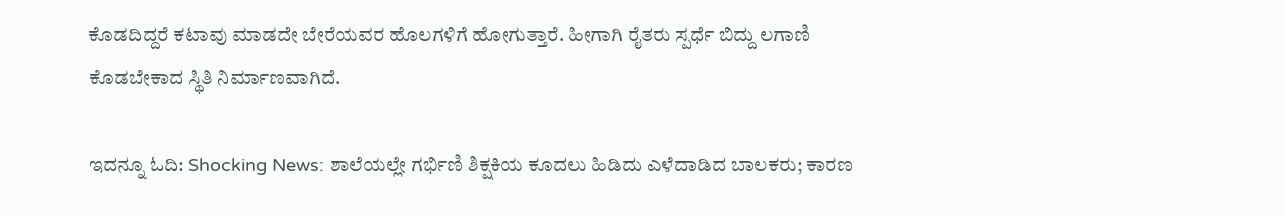ಕೊಡದಿದ್ದರೆ ಕಟಾವು ಮಾಡದೇ ಬೇರೆಯವರ ಹೊಲಗಳಿಗೆ ಹೋಗುತ್ತಾರೆ. ಹೀಗಾಗಿ ರೈತರು ಸ್ಪರ್ಧೆ ಬಿದ್ದು ಲಗಾಣಿ ಕೊಡಬೇಕಾದ ಸ್ಥಿತಿ ನಿರ್ಮಾಣವಾಗಿದೆ.

ಇದನ್ನೂ ಓದಿ: Shocking News: ಶಾಲೆಯಲ್ಲೇ ಗರ್ಭಿಣಿ ಶಿಕ್ಷಕಿಯ ಕೂದಲು ಹಿಡಿದು ಎಳೆದಾಡಿದ ಬಾಲಕರು; ಕಾರಣ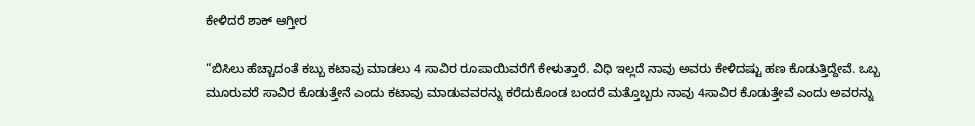ಕೇಳಿದರೆ ಶಾಕ್ ಆಗ್ತೀರ

“ಬಿಸಿಲು ಹೆಚ್ಚಾದಂತೆ ಕಬ್ಬು ಕಟಾವು ಮಾಡಲು 4 ಸಾವಿರ ರೂಪಾಯಿವರೆಗೆ ಕೇಳುತ್ತಾರೆ. ವಿಧಿ ಇಲ್ಲದೆ ನಾವು ಅವರು ಕೇಳಿದಷ್ಟು ಹಣ ಕೊಡುತ್ತಿದ್ದೇವೆ. ಒಬ್ಬ ಮೂರುವರೆ ಸಾವಿರ ಕೊಡುತ್ತೇನೆ ಎಂದು ಕಟಾವು ಮಾಡುವವರನ್ನು ಕರೆದುಕೊಂಡ ಬಂದರೆ ಮತ್ತೊಬ್ಬರು ನಾವು 4ಸಾವಿರ ಕೊಡುತ್ತೇವೆ ಎಂದು ಅವರನ್ನು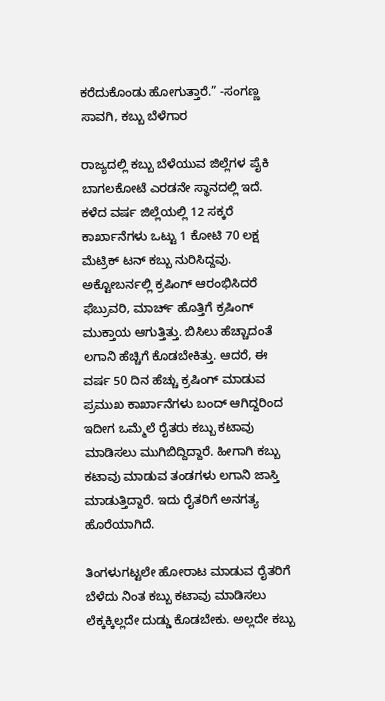ಕರೆದುಕೊಂಡು ಹೋಗುತ್ತಾರೆ.” -ಸಂಗಣ್ಣ ಸಾವಗಿ, ಕಬ್ಬು ಬೆಳೆಗಾರ

ರಾಜ್ಯದಲ್ಲಿ ಕಬ್ಬು ಬೆಳೆಯುವ ಜಿಲ್ಲೆಗಳ ಪೈಕಿ ಬಾಗಲಕೋಟೆ ಎರಡನೇ ಸ್ಥಾನದಲ್ಲಿ ಇದೆ. ಕಳೆದ ವರ್ಷ ಜಿಲ್ಲೆಯಲ್ಲಿ 12 ಸಕ್ಕರೆ ಕಾರ್ಖಾನೆಗಳು ಒಟ್ಟು 1 ಕೋಟಿ 70 ಲಕ್ಷ ಮೆಟ್ರಿಕ್ ಟನ್ ಕಬ್ಬು ನುರಿಸಿದ್ದವು. ಅಕ್ಟೋಬರ್ನಲ್ಲಿ ಕ್ರಷಿಂಗ್ ಆರಂಭಿಸಿದರೆ ಫೆಬ್ರುವರಿ, ಮಾರ್ಚ್ ಹೊತ್ತಿಗೆ ಕ್ರಷಿಂಗ್ ಮುಕ್ತಾಯ ಆಗುತ್ತಿತ್ತು. ಬಿಸಿಲು ಹೆಚ್ಚಾದಂತೆ ಲಗಾನಿ ಹೆಚ್ಚಿಗೆ ಕೊಡಬೇಕಿತ್ತು. ಆದರೆ, ಈ ವರ್ಷ 50 ದಿನ ಹೆಚ್ಚು ಕ್ರಷಿಂಗ್ ಮಾಡುವ ಪ್ರಮುಖ ಕಾರ್ಖಾನೆಗಳು ಬಂದ್ ಆಗಿದ್ದರಿಂದ ಇದೀಗ ಒಮ್ಮೆಲೆ ರೈತರು ಕಬ್ಬು ಕಟಾವು ಮಾಡಿಸಲು ಮುಗಿಬಿದ್ದಿದ್ದಾರೆ. ಹೀಗಾಗಿ ಕಬ್ಬು ಕಟಾವು ಮಾಡುವ ತಂಡಗಳು ಲಗಾನಿ ಜಾಸ್ತಿ ಮಾಡುತ್ತಿದ್ದಾರೆ. ಇದು ರೈತರಿಗೆ ಅನಗತ್ಯ ಹೊರೆಯಾಗಿದೆ.

ತಿಂಗಳುಗಟ್ಟಲೇ ಹೋರಾಟ ಮಾಡುವ ರೈತರಿಗೆ ಬೆಳೆದು ನಿಂತ ಕಬ್ಬು ಕಟಾವು ಮಾಡಿಸಲು ಲೆಕ್ಕಕ್ಕಿಲ್ಲದೇ ದುಡ್ಡು ಕೊಡಬೇಕು. ಅಲ್ಲದೇ ಕಬ್ಬು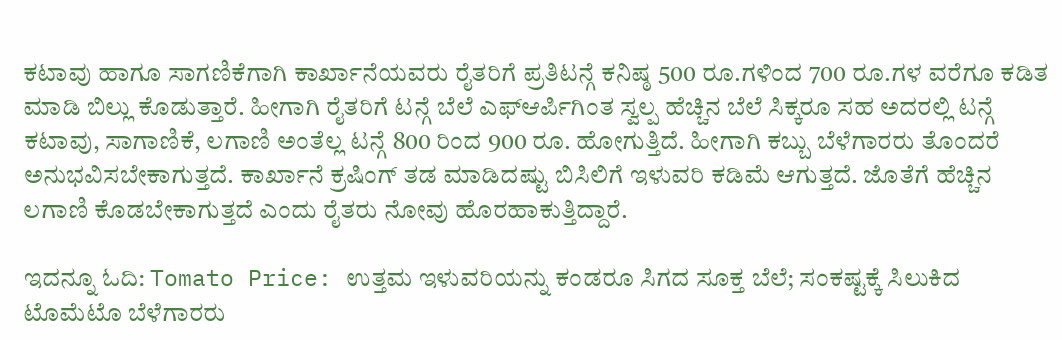ಕಟಾವು ಹಾಗೂ ಸಾಗಣಿಕೆಗಾಗಿ ಕಾರ್ಖಾನೆಯವರು ರೈತರಿಗೆ ಪ್ರತಿಟನ್ಗೆ ಕನಿಷ್ಠ 500 ರೂ.ಗಳಿಂದ 700 ರೂ.ಗಳ ವರೆಗೂ ಕಡಿತ ಮಾಡಿ ಬಿಲ್ಲು ಕೊಡುತ್ತಾರೆ. ಹೀಗಾಗಿ ರೈತರಿಗೆ ಟನ್ಗೆ ಬೆಲೆ ಎಫ್ಆರ್ಪಿಗಿಂತ ಸ್ವಲ್ಪ ಹೆಚ್ಚಿನ ಬೆಲೆ ಸಿಕ್ಕರೂ ಸಹ ಅದರಲ್ಲಿ ಟನ್ಗೆ ಕಟಾವು, ಸಾಗಾಣಿಕೆ, ಲಗಾಣಿ ಅಂತೆಲ್ಲ ಟನ್ಗೆ 800 ರಿಂದ 900 ರೂ. ಹೋಗುತ್ತಿದೆ. ಹೀಗಾಗಿ ಕಬ್ಬು ಬೆಳೆಗಾರರು ತೊಂದರೆ ಅನುಭವಿಸಬೇಕಾಗುತ್ತದೆ. ಕಾರ್ಖಾನೆ ಕ್ರಷಿಂಗ್ ತಡ ಮಾಡಿದಷ್ಟು ಬಿಸಿಲಿಗೆ ಇಳುವರಿ ಕಡಿಮೆ ಆಗುತ್ತದೆ. ಜೊತೆಗೆ ಹೆಚ್ಚಿನ ಲಗಾಣಿ ಕೊಡಬೇಕಾಗುತ್ತದೆ ಎಂದು ರೈತರು ನೋವು ಹೊರಹಾಕುತ್ತಿದ್ದಾರೆ.

ಇದನ್ನೂ ಓದಿ: Tomato Price: ಉತ್ತಮ ಇಳುವರಿಯನ್ನು ಕಂಡರೂ ಸಿಗದ ಸೂಕ್ತ ಬೆಲೆ; ಸಂಕಷ್ಟಕ್ಕೆ ಸಿಲುಕಿದ ಟೊಮೆಟೊ ಬೆಳೆಗಾರರು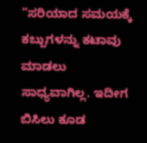“ಸರಿಯಾದ ಸಮಯಕ್ಕೆ ಕಬ್ಬುಗಳನ್ನು ಕಟಾವು ಮಾಡಲು ಸಾಧ್ಯವಾಗಿಲ್ಲ. ಇದೀಗ ಬಿಸಿಲು ಕೂಡ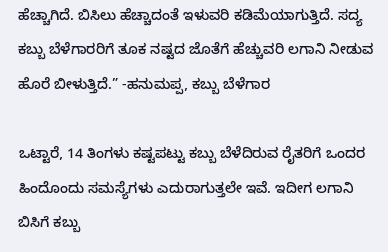ಹೆಚ್ಚಾಗಿದೆ. ಬಿಸಿಲು ಹೆಚ್ಚಾದಂತೆ ಇಳುವರಿ ಕಡಿಮೆಯಾಗುತ್ತಿದೆ. ಸದ್ಯ ಕಬ್ಬು ಬೆಳೆಗಾರರಿಗೆ ತೂಕ ನಷ್ಟದ ಜೊತೆಗೆ ಹೆಚ್ಚುವರಿ ಲಗಾನಿ ನೀಡುವ ಹೊರೆ ಬೀಳುತ್ತಿದೆ.” -ಹನುಮಪ್ಪ, ಕಬ್ಬು ಬೆಳೆಗಾರ

ಒಟ್ಟಾರೆ, 14 ತಿಂಗಳು ಕಷ್ಟಪಟ್ಟು ಕಬ್ಬು ಬೆಳೆದಿರುವ ರೈತರಿಗೆ ಒಂದರ ಹಿಂದೊಂದು ಸಮಸ್ಯೆಗಳು ಎದುರಾಗುತ್ತಲೇ ಇವೆ. ಇದೀಗ ಲಗಾನಿ ಬಿಸಿಗೆ ಕಬ್ಬು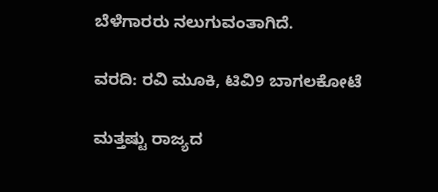ಬೆಳೆಗಾರರು ನಲುಗುವಂತಾಗಿದೆ.

ವರದಿ: ರವಿ ಮೂಕಿ, ಟಿವಿ9 ಬಾಗಲಕೋಟೆ

ಮತ್ತಷ್ಟು ರಾಜ್ಯದ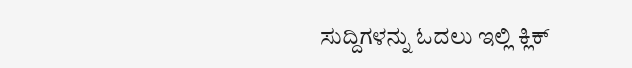ಸುದ್ದಿಗಳನ್ನು ಓದಲು ಇಲ್ಲಿ ಕ್ಲಿಕ್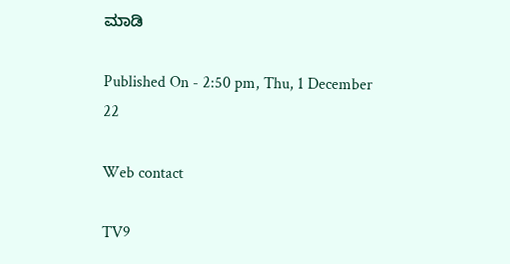ಮಾಡಿ

Published On - 2:50 pm, Thu, 1 December 22

Web contact

TV9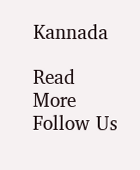Kannada

Read More
Follow Us